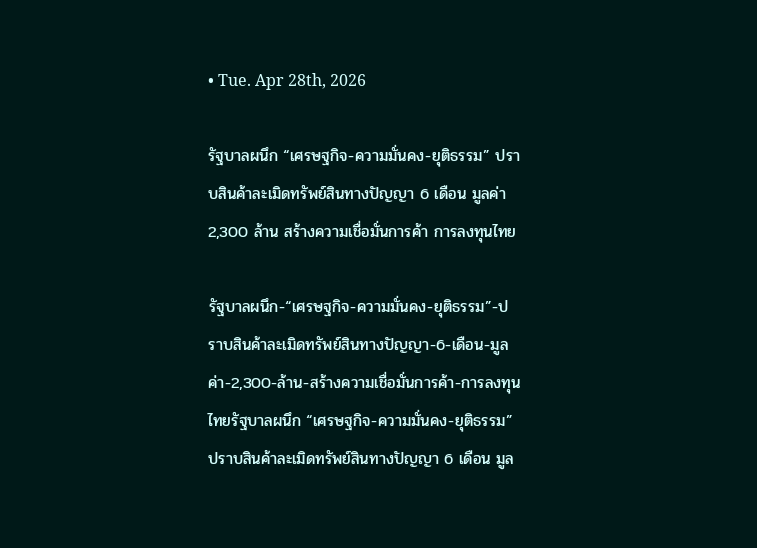• Tue. Apr 28th, 2026

รัฐบาลผนึก “เศรษฐกิจ-ความมั่นคง-ยุติธรรม” ปราบสินค้าละเมิดทรัพย์สินทางปัญญา 6 เดือน มูลค่า 2,300 ล้าน สร้างความเชื่อมั่นการค้า การลงทุนไทย

รัฐบาลผนึก-“เศรษฐกิจ-ความมั่นคง-ยุติธรรม”-ปราบสินค้าละเมิดทรัพย์สินทางปัญญา-6-เดือน-มูลค่า-2,300-ล้าน-สร้างความเชื่อมั่นการค้า-การลงทุนไทยรัฐบาลผนึก “เศรษฐกิจ-ความมั่นคง-ยุติธรรม” ปราบสินค้าละเมิดทรัพย์สินทางปัญญา 6 เดือน มูล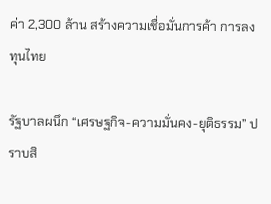ค่า 2,300 ล้าน สร้างความเชื่อมั่นการค้า การลงทุนไทย

รัฐบาลผนึก “เศรษฐกิจ-ความมั่นคง-ยุติธรรม” ปราบสิ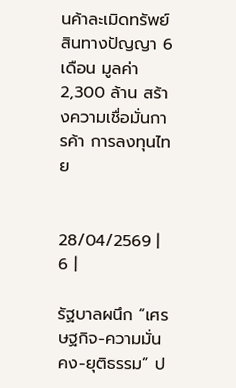นค้าละเมิดทรัพย์สินทางปัญญา 6 เดือน มูลค่า 2,300 ล้าน สร้างความเชื่อมั่นการค้า การลงทุนไทย


28/04/2569 | 6 |

รัฐบาลผนึก “เศรษฐกิจ-ความมั่นคง-ยุติธรรม” ป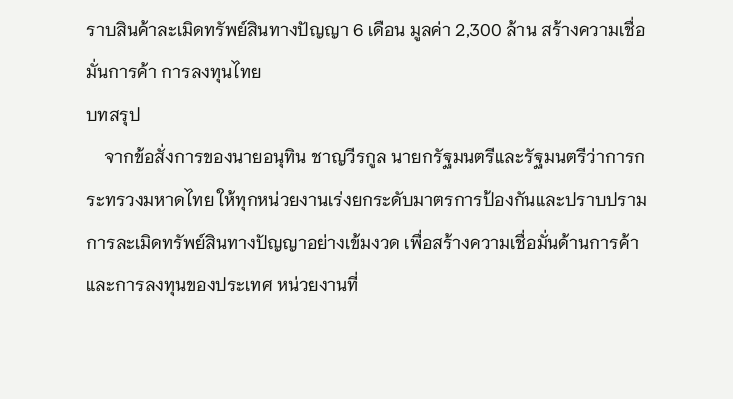ราบสินค้าละเมิดทรัพย์สินทางปัญญา 6 เดือน มูลค่า 2,300 ล้าน สร้างความเชื่อมั่นการค้า การลงทุนไทย
บทสรุป
    จากข้อสั่งการของนายอนุทิน ชาญวีรกูล นายกรัฐมนตรีและรัฐมนตรีว่าการกระทรวงมหาดไทย ให้ทุกหน่วยงานเร่งยกระดับมาตรการป้องกันและปราบปรามการละเมิดทรัพย์สินทางปัญญาอย่างเข้มงวด เพื่อสร้างความเชื่อมั่นด้านการค้าและการลงทุนของประเทศ หน่วยงานที่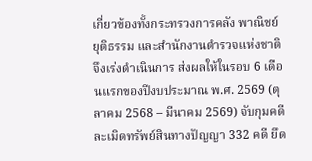เกี่ยวข้องทั้งกระทรวงการคลัง พาณิชย์ ยุติธรรม และสำนักงานตำรวจแห่งชาติ จึงเร่งดำเนินการ ส่งผลให้ในรอบ 6 เดือนแรกของปีงบประมาณ พ.ศ. 2569 (ตุลาคม 2568 – มีนาคม 2569) จับกุมคดีละเมิดทรัพย์สินทางปัญญา 332 คดี ยึด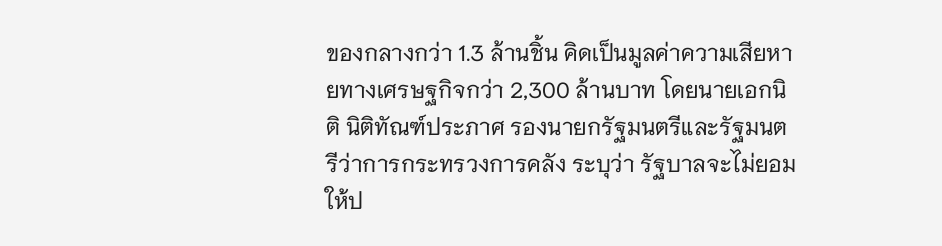ของกลางกว่า 1.3 ล้านชิ้น คิดเป็นมูลค่าความเสียหายทางเศรษฐกิจกว่า 2,300 ล้านบาท โดยนายเอกนิติ นิติทัณฑ์ประภาศ รองนายกรัฐมนตรีและรัฐมนตรีว่าการกระทรวงการคลัง ระบุว่า รัฐบาลจะไม่ยอมให้ป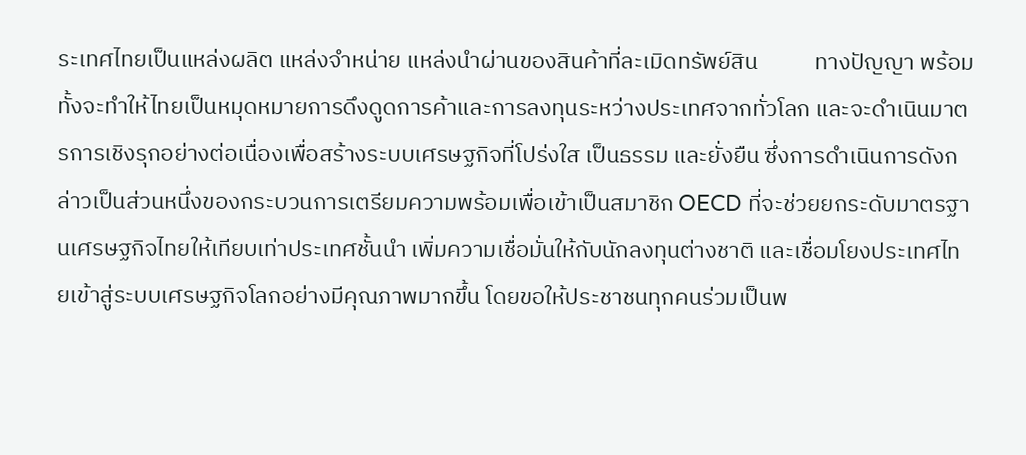ระเทศไทยเป็นแหล่งผลิต แหล่งจำหน่าย แหล่งนำผ่านของสินค้าที่ละเมิดทรัพย์สิน           ทางปัญญา พร้อมทั้งจะทำให้ไทยเป็นหมุดหมายการดึงดูดการค้าและการลงทุนระหว่างประเทศจากทั่วโลก และจะดำเนินมาตรการเชิงรุกอย่างต่อเนื่องเพื่อสร้างระบบเศรษฐกิจที่โปร่งใส เป็นธรรม และยั่งยืน ซึ่งการดำเนินการดังกล่าวเป็นส่วนหนึ่งของกระบวนการเตรียมความพร้อมเพื่อเข้าเป็นสมาชิก OECD ที่จะช่วยยกระดับมาตรฐานเศรษฐกิจไทยให้เทียบเท่าประเทศชั้นนำ เพิ่มความเชื่อมั่นให้กับนักลงทุนต่างชาติ และเชื่อมโยงประเทศไทยเข้าสู่ระบบเศรษฐกิจโลกอย่างมีคุณภาพมากขึ้น โดยขอให้ประชาชนทุกคนร่วมเป็นพ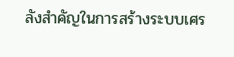ลังสำคัญในการสร้างระบบเศร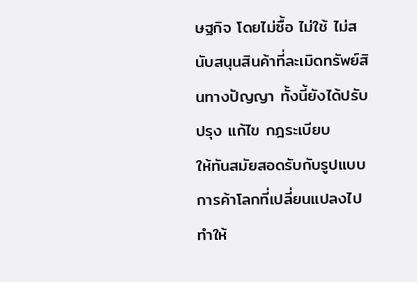ษฐกิจ โดยไม่ซื้อ ไม่ใช้ ไม่สนับสนุนสินค้าที่ละเมิดทรัพย์สินทางปัญญา ทั้งนี้ยังได้ปรับปรุง แก้ไข กฎระเบียบ       ให้ทันสมัยสอดรับกับรูปแบบการค้าโลกที่เปลี่ยนแปลงไป ทำให้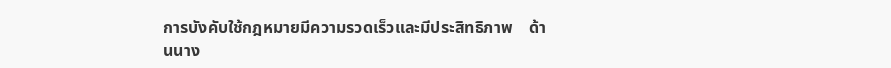การบังคับใช้กฎหมายมีความรวดเร็วและมีประสิทธิภาพ    ด้านนาง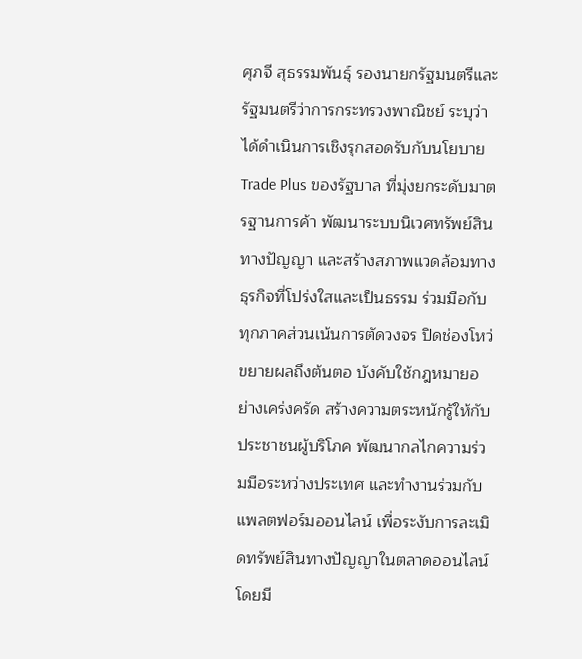ศุภจี สุธรรมพันธุ์ รองนายกรัฐมนตรีและรัฐมนตรีว่าการกระทรวงพาณิชย์ ระบุว่า ได้ดำเนินการเชิงรุกสอดรับกับนโยบาย Trade Plus ของรัฐบาล ที่มุ่งยกระดับมาตรฐานการค้า พัฒนาระบบนิเวศทรัพย์สินทางปัญญา และสร้างสภาพแวดล้อมทางธุรกิจที่โปร่งใสและเป็นธรรม ร่วมมือกับทุกภาคส่วนเน้นการตัดวงจร ปิดช่องโหว่ ขยายผลถึงต้นตอ บังคับใช้กฎหมายอย่างเคร่งครัด สร้างความตระหนักรู้ให้กับประชาชนผู้บริโภค พัฒนากลไกความร่วมมือระหว่างประเทศ และทำงานร่วมกับแพลตฟอร์มออนไลน์ เพื่อระงับการละเมิดทรัพย์สินทางปัญญาในตลาดออนไลน์ โดยมี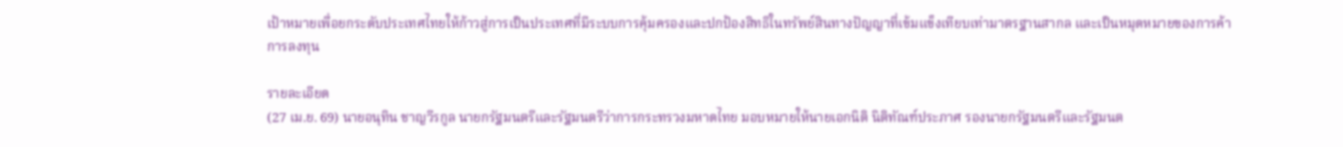เป้าหมายเพื่อยกระดับประเทศไทยให้ก้าวสู่การเป็นประเทศที่มีระบบการคุ้มครองและปกป้องสิทธิในทรัพย์สินทางปัญญาที่เข้มแข็งเทียบเท่ามาตรฐานสากล และเป็นหมุดหมายของการค้าการลงทุน

รายละเอียด
(27 เม.ย. 69) นายอนุทิน ชาญวีรกูล นายกรัฐมนตรีและรัฐมนตรีว่าการกระทรวงมหาดไทย มอบหมายให้นายเอกนิติ นิติทัณฑ์ประภาศ รองนายกรัฐมนตรีและรัฐมนต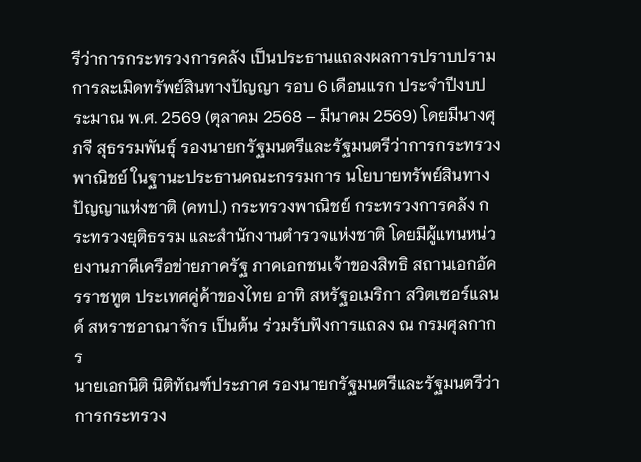รีว่าการกระทรวงการคลัง เป็นประธานแถลงผลการปราบปรามการละเมิดทรัพย์สินทางปัญญา รอบ 6 เดือนแรก ประจำปีงบประมาณ พ.ศ. 2569 (ตุลาคม 2568 – มีนาคม 2569) โดยมีนางศุภจี สุธรรมพันธุ์ รองนายกรัฐมนตรีและรัฐมนตรีว่าการกระทรวงพาณิชย์ ในฐานะประธานคณะกรรมการ นโยบายทรัพย์สินทางปัญญาแห่งชาติ (คทป.) กระทรวงพาณิชย์ กระทรวงการคลัง กระทรวงยุติธรรม และสำนักงานตำรวจแห่งชาติ โดยมีผู้แทนหน่วยงานภาคีเครือข่ายภาครัฐ ภาคเอกชนเจ้าของสิทธิ สถานเอกอัครราชทูต ประเทศคู่ค้าของไทย อาทิ สหรัฐอเมริกา สวิตเซอร์แลนด์ สหราชอาณาจักร เป็นต้น ร่วมรับฟังการแถลง ณ กรมศุลกากร
นายเอกนิติ นิติทัณฑ์ประภาศ รองนายกรัฐมนตรีและรัฐมนตรีว่าการกระทรวง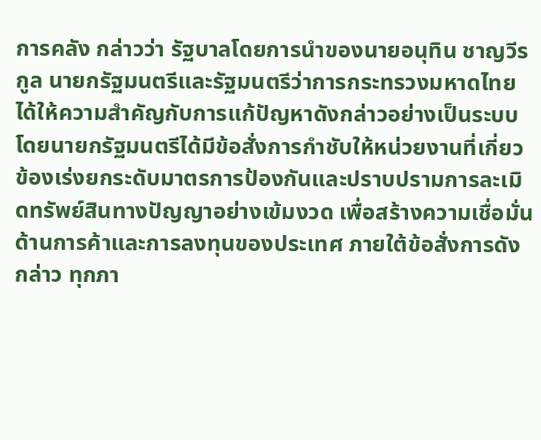การคลัง กล่าวว่า รัฐบาลโดยการนำของนายอนุทิน ชาญวีรกูล นายกรัฐมนตรีและรัฐมนตรีว่าการกระทรวงมหาดไทย ได้ให้ความสำคัญกับการแก้ปัญหาดังกล่าวอย่างเป็นระบบ โดยนายกรัฐมนตรีได้มีข้อสั่งการกำชับให้หน่วยงานที่เกี่ยวข้องเร่งยกระดับมาตรการป้องกันและปราบปรามการละเมิดทรัพย์สินทางปัญญาอย่างเข้มงวด เพื่อสร้างความเชื่อมั่นด้านการค้าและการลงทุนของประเทศ ภายใต้ข้อสั่งการดังกล่าว ทุกภา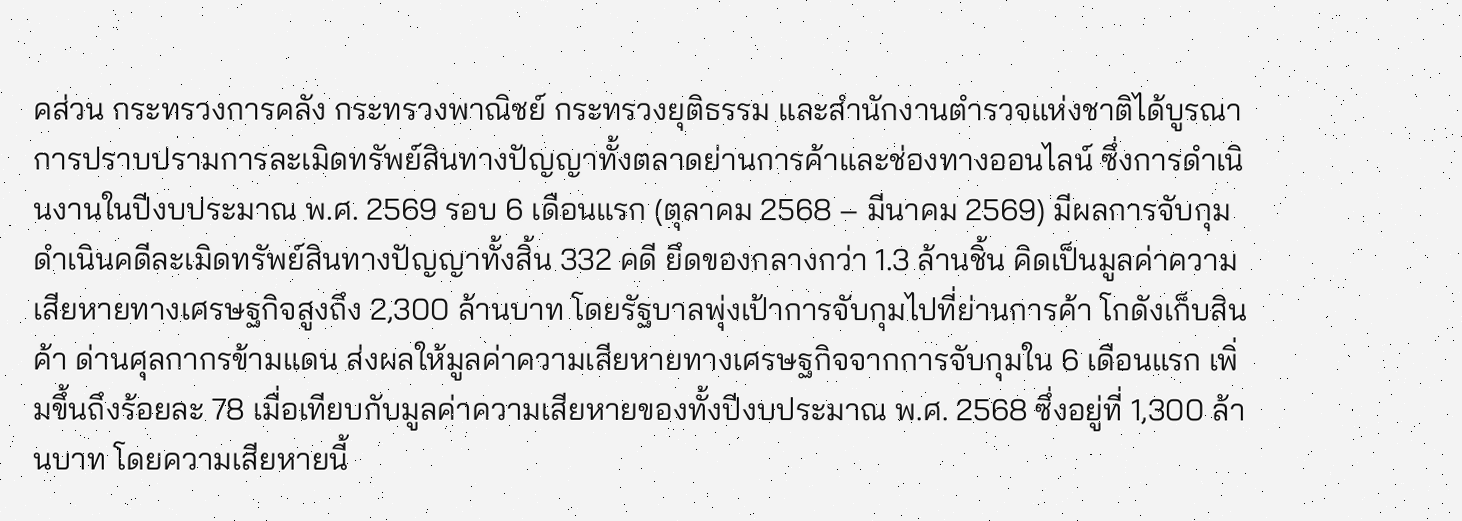คส่วน กระทรวงการคลัง กระทรวงพาณิชย์ กระทรวงยุติธรรม และสำนักงานตำรวจแห่งชาติได้บูรณาการปราบปรามการละเมิดทรัพย์สินทางปัญญาทั้งตลาดย่านการค้าและช่องทางออนไลน์ ซึ่งการดำเนินงานในปีงบประมาณ พ.ศ. 2569 รอบ 6 เดือนแรก (ตุลาคม 2568 – มีนาคม 2569) มีผลการจับกุมดำเนินคดีละเมิดทรัพย์สินทางปัญญาทั้งสิ้น 332 คดี ยึดของกลางกว่า 1.3 ล้านชิ้น คิดเป็นมูลค่าความเสียหายทางเศรษฐกิจสูงถึง 2,300 ล้านบาท โดยรัฐบาลพุ่งเป้าการจับกุมไปที่ย่านการค้า โกดังเก็บสินค้า ด่านศุลกากรข้ามแดน ส่งผลให้มูลค่าความเสียหายทางเศรษฐกิจจากการจับกุมใน 6 เดือนแรก เพิ่มขึ้นถึงร้อยละ 78 เมื่อเทียบกับมูลค่าความเสียหายของทั้งปีงบประมาณ พ.ศ. 2568 ซึ่งอยู่ที่ 1,300 ล้านบาท โดยความเสียหายนี้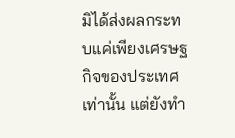มิได้ส่งผลกระทบแค่เพียงเศรษฐกิจของประเทศเท่านั้น แต่ยังทำ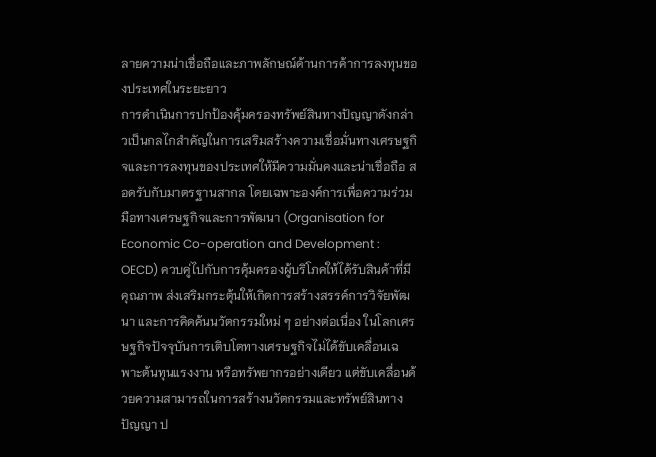ลายความน่าเชื่อถือและภาพลักษณ์ด้านการค้าการลงทุนของประเทศในระยะยาว
การดำเนินการปกป้องคุ้มครองทรัพย์สินทางปัญญาดังกล่าวเป็นกลไกสำคัญในการเสริมสร้างความเชื่อมั่นทางเศรษฐกิจและการลงทุนของประเทศให้มีความมั่นคงและน่าเชื่อถือ สอดรับกับมาตรฐานสากล โดยเฉพาะองค์การเพื่อความร่วมมือทางเศรษฐกิจและการพัฒนา (Organisation for Economic Co-operation and Development : OECD) ควบคู่ไปกับการคุ้มครองผู้บริโภคให้ได้รับสินค้าที่มีคุณภาพ ส่งเสริมกระตุ้นให้เกิดการสร้างสรรค์การวิจัยพัฒนา และการคิดค้นนวัตกรรมใหม่ ๆ อย่างต่อเนื่อง ในโลกเศรษฐกิจปัจจุบันการเติบโตทางเศรษฐกิจไม่ได้ขับเคลื่อนเฉพาะต้นทุนแรงงาน หรือทรัพยากรอย่างเดียว แต่ขับเคลื่อนด้วยความสามารถในการสร้างนวัตกรรมและทรัพย์สินทางปัญญา ป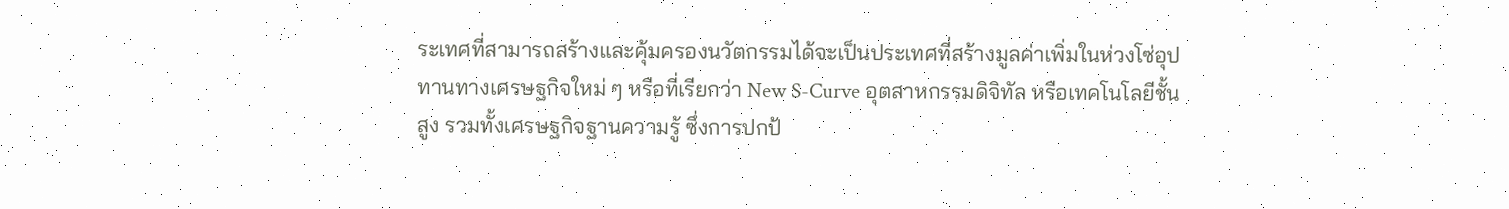ระเทศที่สามารถสร้างและคุ้มครองนวัตกรรมได้จะเป็นประเทศที่สร้างมูลค่าเพิ่มในห่วงโซ่อุปทานทางเศรษฐกิจใหม่ ๆ หรือที่เรียกว่า New S-Curve อุตสาหกรรมดิจิทัล หรือเทคโนโลยีชั้นสูง รวมทั้งเศรษฐกิจฐานความรู้ ซึ่งการปกป้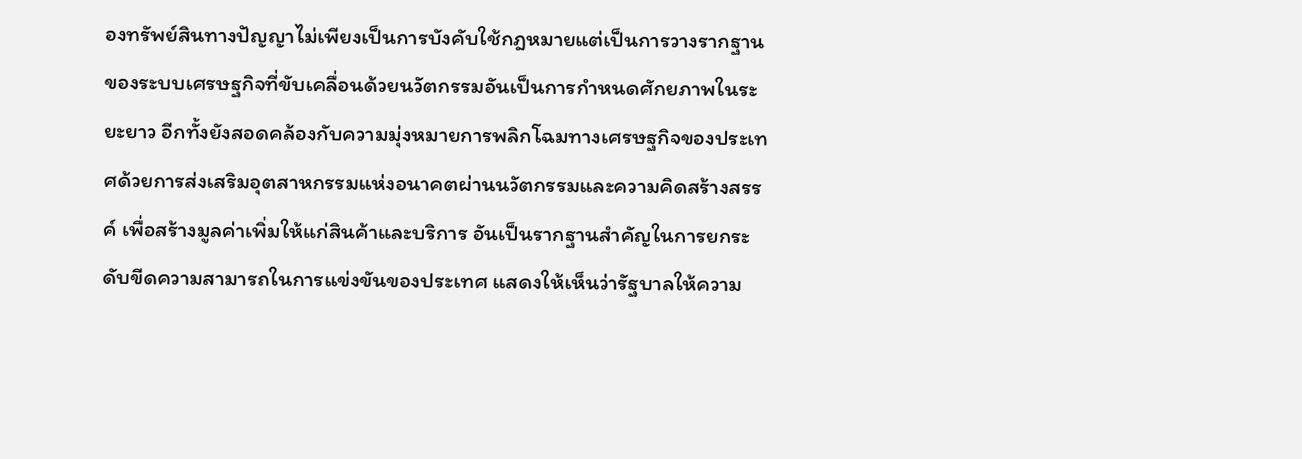องทรัพย์สินทางปัญญาไม่เพียงเป็นการบังคับใช้กฎหมายแต่เป็นการวางรากฐานของระบบเศรษฐกิจที่ขับเคลื่อนด้วยนวัตกรรมอันเป็นการกำหนดศักยภาพในระยะยาว อีกทั้งยังสอดคล้องกับความมุ่งหมายการพลิกโฉมทางเศรษฐกิจของประเทศด้วยการส่งเสริมอุตสาหกรรมแห่งอนาคตผ่านนวัตกรรมและความคิดสร้างสรรค์ เพื่อสร้างมูลค่าเพิ่มให้แก่สินค้าและบริการ อันเป็นรากฐานสำคัญในการยกระดับขีดความสามารถในการแข่งขันของประเทศ แสดงให้เห็นว่ารัฐบาลให้ความ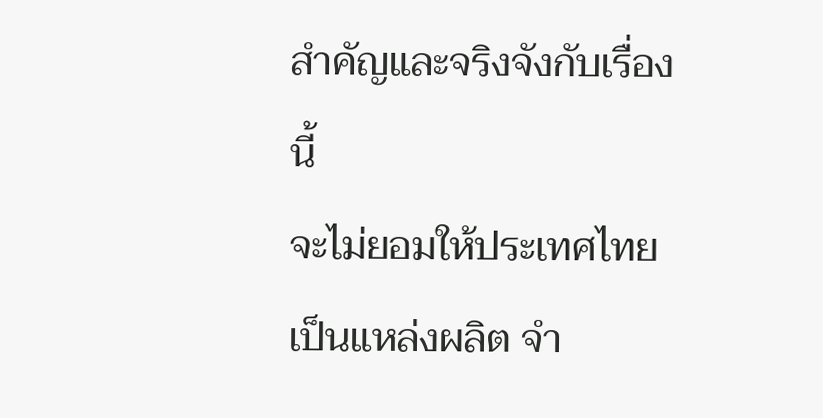สำคัญและจริงจังกับเรื่องนี้
จะไม่ยอมให้ประเทศไทยเป็นแหล่งผลิต จำ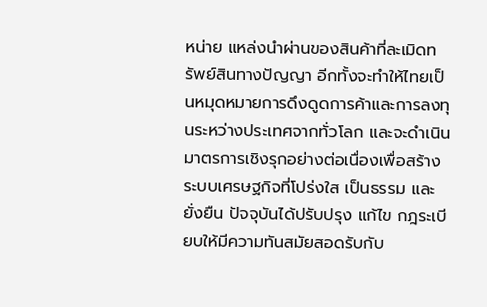หน่าย แหล่งนำผ่านของสินค้าที่ละเมิดทรัพย์สินทางปัญญา อีกทั้งจะทำให้ไทยเป็นหมุดหมายการดึงดูดการค้าและการลงทุนระหว่างประเทศจากทั่วโลก และจะดำเนินมาตรการเชิงรุกอย่างต่อเนื่องเพื่อสร้างระบบเศรษฐกิจที่โปร่งใส เป็นธรรม และยั่งยืน ปัจจุบันได้ปรับปรุง แก้ไข กฎระเบียบให้มีความทันสมัยสอดรับกับ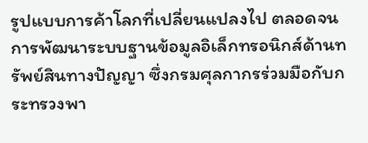รูปแบบการค้าโลกที่เปลี่ยนแปลงไป ตลอดจนการพัฒนาระบบฐานข้อมูลอิเล็กทรอนิกส์ด้านทรัพย์สินทางปัญญา ซึ่งกรมศุลกากรร่วมมือกับกระทรวงพา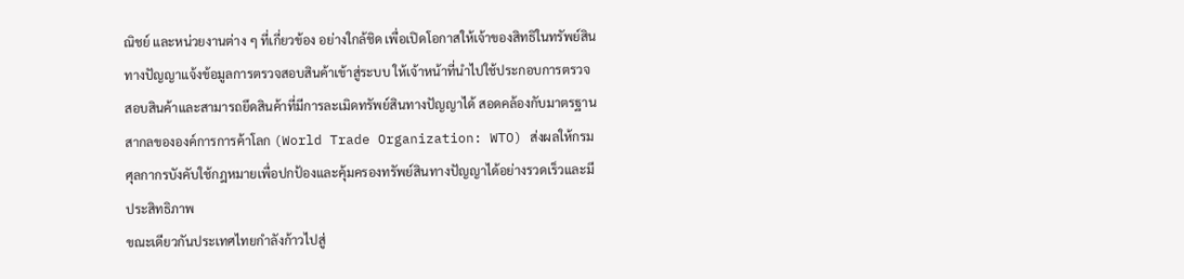ณิชย์ และหน่วยงานต่าง ๆ ที่เกี่ยวข้อง อย่างใกล้ชิด เพื่อเปิดโอกาสให้เจ้าของสิทธิในทรัพย์สินทางปัญญาแจ้งข้อมูลการตรวจสอบสินค้าเข้าสู่ระบบ ให้เจ้าหน้าที่นำไปใช้ประกอบการตรวจสอบสินค้าและสามารถยึดสินค้าที่มีการละเมิดทรัพย์สินทางปัญญาได้ สอดคล้องกับมาตรฐานสากลขององค์การการค้าโลก (World Trade Organization: WTO) ส่งผลให้กรมศุลกากรบังคับใช้กฎหมายเพื่อปกป้องและคุ้มครองทรัพย์สินทางปัญญาได้อย่างรวดเร็วและมีประสิทธิภาพ
ขณะเดียวกันประเทศไทยกำลังก้าวไปสู่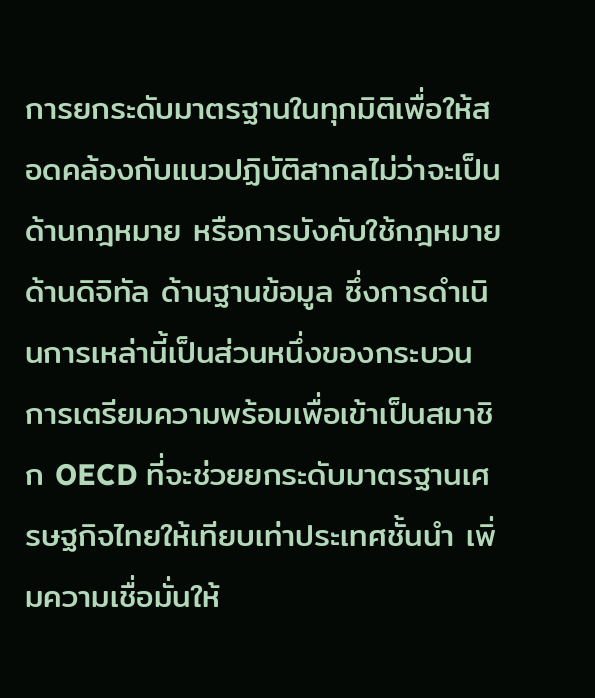การยกระดับมาตรฐานในทุกมิติเพื่อให้สอดคล้องกับแนวปฏิบัติสากลไม่ว่าจะเป็นด้านกฎหมาย หรือการบังคับใช้กฎหมาย ด้านดิจิทัล ด้านฐานข้อมูล ซึ่งการดำเนินการเหล่านี้เป็นส่วนหนึ่งของกระบวนการเตรียมความพร้อมเพื่อเข้าเป็นสมาชิก OECD ที่จะช่วยยกระดับมาตรฐานเศรษฐกิจไทยให้เทียบเท่าประเทศชั้นนำ เพิ่มความเชื่อมั่นให้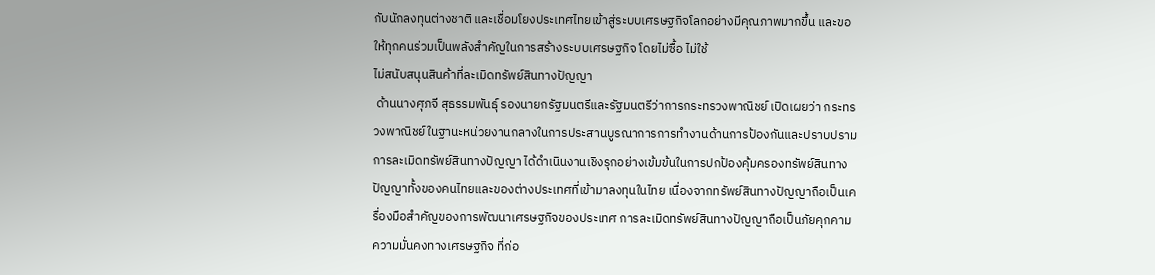กับนักลงทุนต่างชาติ และเชื่อมโยงประเทศไทยเข้าสู่ระบบเศรษฐกิจโลกอย่างมีคุณภาพมากขึ้น และขอให้ทุกคนร่วมเป็นพลังสำคัญในการสร้างระบบเศรษฐกิจ โดยไม่ซื้อ ไม่ใช้
ไม่สนับสนุนสินค้าที่ละเมิดทรัพย์สินทางปัญญา
 ด้านนางศุภจี สุธรรมพันธุ์ รองนายกรัฐมนตรีและรัฐมนตรีว่าการกระทรวงพาณิชย์ เปิดเผยว่า กระทรวงพาณิชย์ในฐานะหน่วยงานกลางในการประสานบูรณาการการทำงานด้านการป้องกันและปราบปรามการละเมิดทรัพย์สินทางปัญญา ได้ดำเนินงานเชิงรุกอย่างเข้มข้นในการปกป้องคุ้มครองทรัพย์สินทางปัญญาทั้งของคนไทยและของต่างประเทศที่เข้ามาลงทุนในไทย เนื่องจากทรัพย์สินทางปัญญาถือเป็นเครื่องมือสำคัญของการพัฒนาเศรษฐกิจของประเทศ การละเมิดทรัพย์สินทางปัญญาถือเป็นภัยคุกคามความมั่นคงทางเศรษฐกิจ ที่ก่อ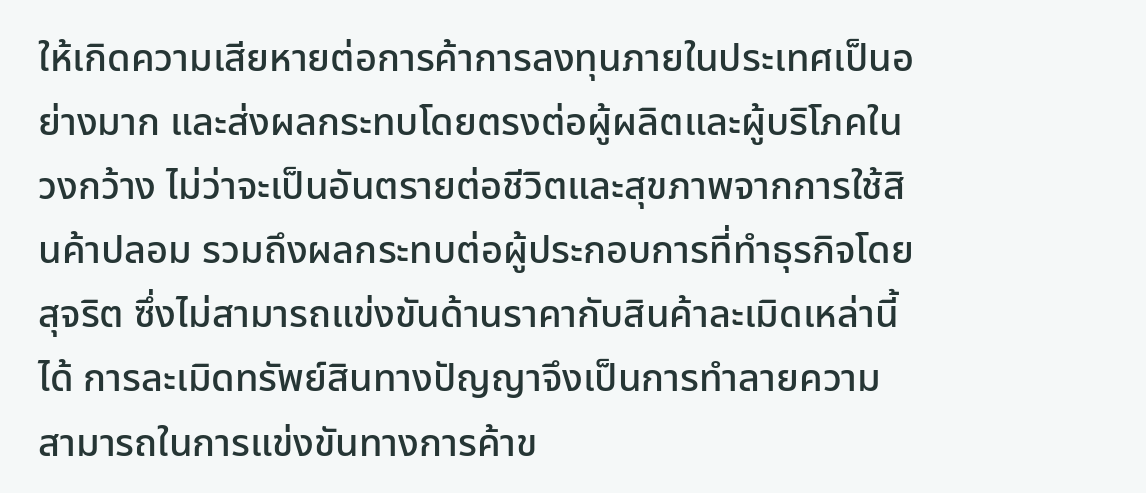ให้เกิดความเสียหายต่อการค้าการลงทุนภายในประเทศเป็นอย่างมาก และส่งผลกระทบโดยตรงต่อผู้ผลิตและผู้บริโภคในวงกว้าง ไม่ว่าจะเป็นอันตรายต่อชีวิตและสุขภาพจากการใช้สินค้าปลอม รวมถึงผลกระทบต่อผู้ประกอบการที่ทำธุรกิจโดยสุจริต ซึ่งไม่สามารถแข่งขันด้านราคากับสินค้าละเมิดเหล่านี้ได้ การละเมิดทรัพย์สินทางปัญญาจึงเป็นการทำลายความสามารถในการแข่งขันทางการค้าข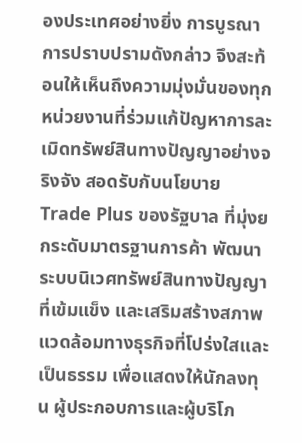องประเทศอย่างยิ่ง การบูรณาการปราบปรามดังกล่าว จึงสะท้อนให้เห็นถึงความมุ่งมั่นของทุกหน่วยงานที่ร่วมแก้ปัญหาการละเมิดทรัพย์สินทางปัญญาอย่างจริงจัง สอดรับกับนโยบาย Trade Plus ของรัฐบาล ที่มุ่งยกระดับมาตรฐานการค้า พัฒนาระบบนิเวศทรัพย์สินทางปัญญาที่เข้มแข็ง และเสริมสร้างสภาพแวดล้อมทางธุรกิจที่โปร่งใสและเป็นธรรม เพื่อแสดงให้นักลงทุน ผู้ประกอบการและผู้บริโภ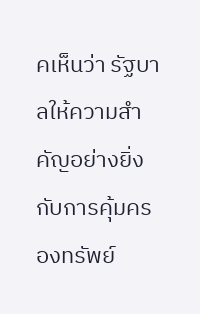คเห็นว่า รัฐบาลให้ความสำคัญอย่างยิ่งกับการคุ้มครองทรัพย์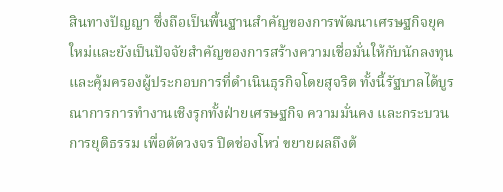สินทางปัญญา ซึ่งถือเป็นพื้นฐานสำคัญของการพัฒนาเศรษฐกิจยุคใหม่และยังเป็นปัจจัยสำคัญของการสร้างความเชื่อมั่นให้กับนักลงทุน และคุ้มครองผู้ประกอบการที่ดำเนินธุรกิจโดยสุจริต ทั้งนี้รัฐบาลได้บูรณาการการทำงานเชิงรุกทั้งฝ่ายเศรษฐกิจ ความมั่นคง และกระบวนการยุติธรรม เพื่อตัดวงจร ปิดช่องโหว่ ขยายผลถึงต้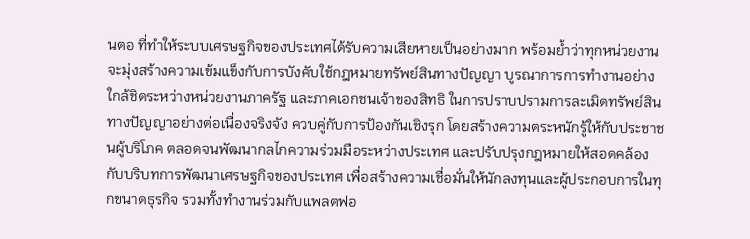นตอ ที่ทำให้ระบบเศรษฐกิจของประเทศได้รับความเสียหายเป็นอย่างมาก พร้อมย้ำว่าทุกหน่วยงานจะมุ่งสร้างความเข้มแข็งกับการบังคับใช้กฎหมายทรัพย์สินทางปัญญา บูรณาการการทำงานอย่างใกล้ชิดระหว่างหน่วยงานภาครัฐ และภาคเอกชนเจ้าของสิทธิ ในการปราบปรามการละเมิดทรัพย์สินทางปัญญาอย่างต่อเนื่องจริงจัง ควบคู่กับการป้องกันเชิงรุก โดยสร้างความตระหนักรู้ให้กับประชาชนผู้บริโภค ตลอดจนพัฒนากลไกความร่วมมือระหว่างประเทศ และปรับปรุงกฎหมายให้สอดคล้องกับบริบทการพัฒนาเศรษฐกิจของประเทศ เพื่อสร้างความเชื่อมั่นให้นักลงทุนและผู้ประกอบการในทุกขนาดธุรกิจ รวมทั้งทำงานร่วมกับแพลตฟอ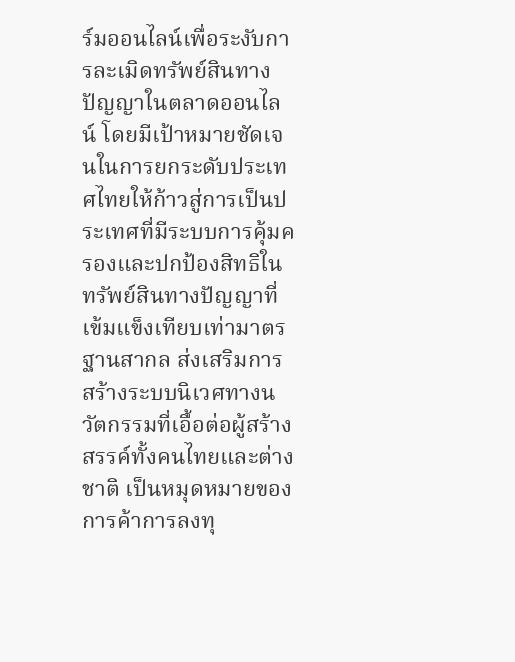ร์มออนไลน์เพื่อระงับการละเมิดทรัพย์สินทางปัญญาในตลาดออนไลน์ โดยมีเป้าหมายชัดเจนในการยกระดับประเทศไทยให้ก้าวสู่การเป็นประเทศที่มีระบบการคุ้มครองและปกป้องสิทธิในทรัพย์สินทางปัญญาที่เข้มแข็งเทียบเท่ามาตรฐานสากล ส่งเสริมการสร้างระบบนิเวศทางนวัตกรรมที่เอื้อต่อผู้สร้างสรรค์ทั้งคนไทยและต่างชาติ เป็นหมุดหมายของการค้าการลงทุ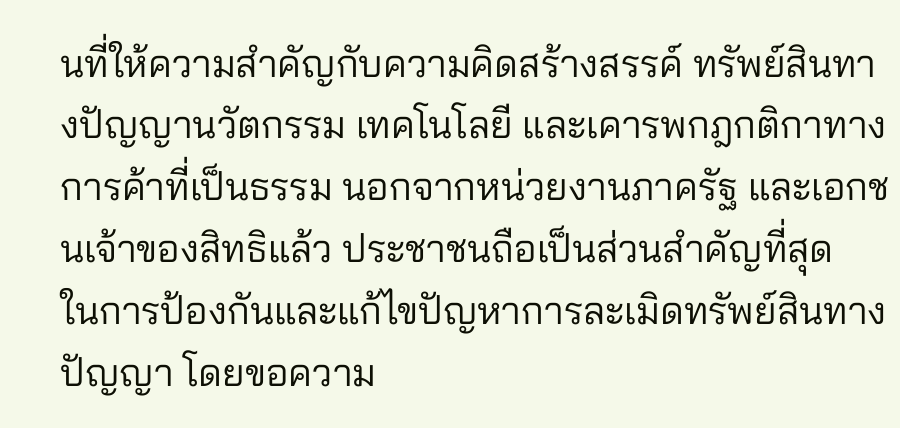นที่ให้ความสำคัญกับความคิดสร้างสรรค์ ทรัพย์สินทางปัญญานวัตกรรม เทคโนโลยี และเคารพกฎกติกาทางการค้าที่เป็นธรรม นอกจากหน่วยงานภาครัฐ และเอกชนเจ้าของสิทธิแล้ว ประชาชนถือเป็นส่วนสำคัญที่สุด
ในการป้องกันและแก้ไขปัญหาการละเมิดทรัพย์สินทางปัญญา โดยขอความ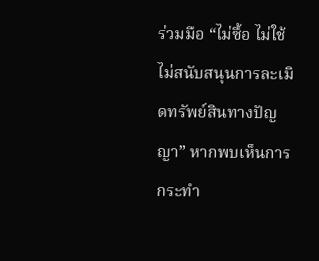ร่วมมือ “ไม่ซื้อ ไม่ใช้ ไม่สนับสนุนการละเมิดทรัพย์สินทางปัญญา” หากพบเห็นการกระทำ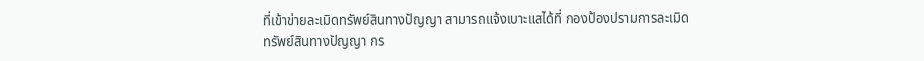ที่เข้าข่ายละเมิดทรัพย์สินทางปัญญา สามารถแจ้งเบาะแสได้ที่ กองป้องปรามการละเมิดทรัพย์สินทางปัญญา กร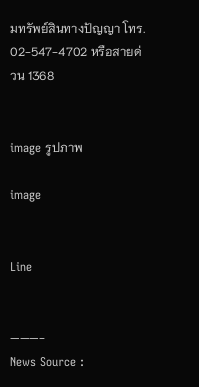มทรัพย์สินทางปัญญา โทร. 02-547-4702 หรือสายด่วน 1368


image รูปภาพ

image


Line


———-
News Source :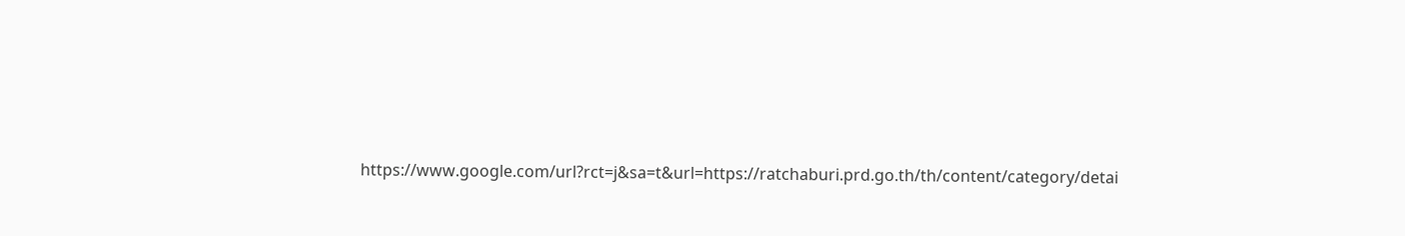https://www.google.com/url?rct=j&sa=t&url=https://ratchaburi.prd.go.th/th/content/category/detai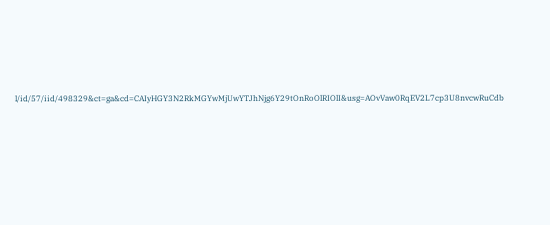l/id/57/iid/498329&ct=ga&cd=CAIyHGY3N2RkMGYwMjUwYTJhNjg6Y29tOnRoOlRIOlI&usg=AOvVaw0RqEV2L7cp3U8nvcwRuCdb